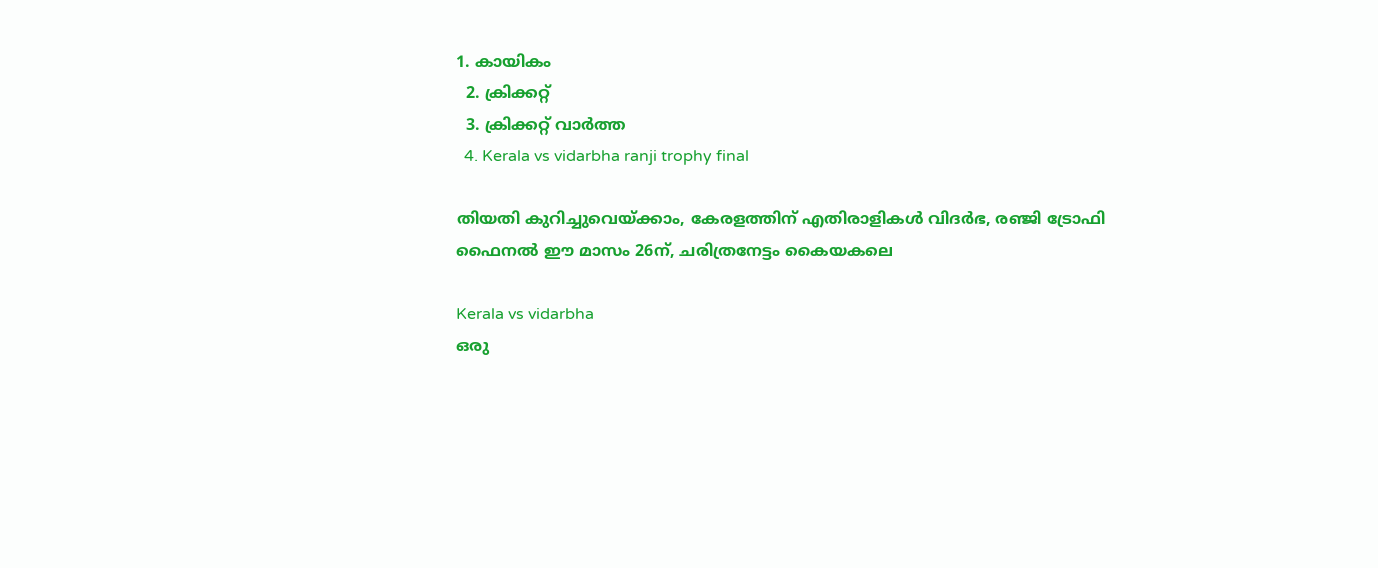1. കായികം
  2. ക്രിക്കറ്റ്‌
  3. ക്രിക്കറ്റ്‌ വാര്‍ത്ത
  4. Kerala vs vidarbha ranji trophy final

തിയതി കുറിച്ചുവെയ്ക്കാം, കേരളത്തിന് എതിരാളികൾ വിദർഭ, രഞ്ജി ട്രോഫി ഫൈനൽ ഈ മാസം 26ന്, ചരിത്രനേട്ടം കൈയകലെ

Kerala vs vidarbha
ഒരു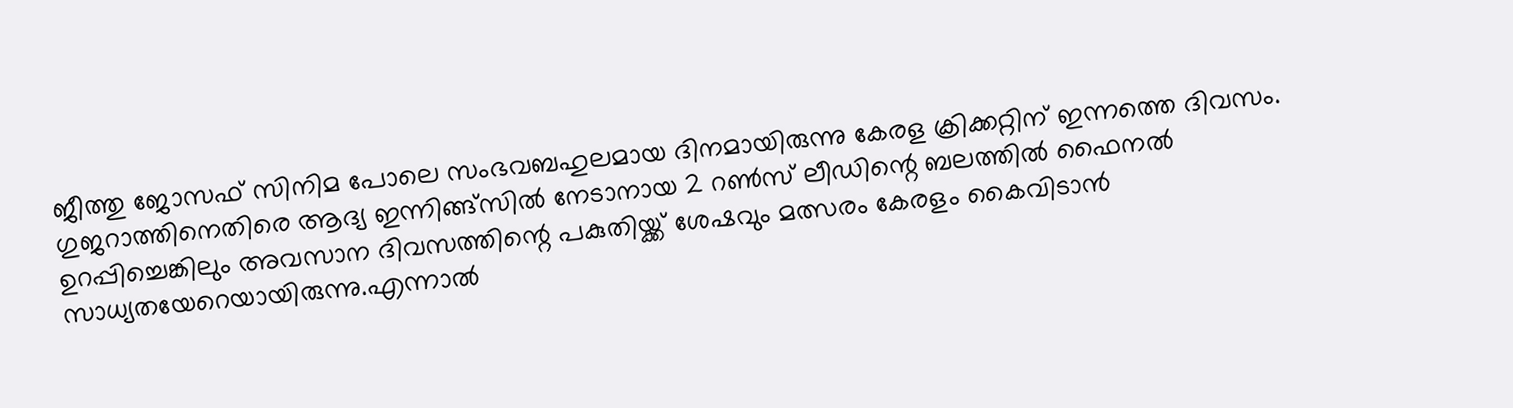ജീത്തു ജോസഫ് സിനിമ പോലെ സംഭവബഹുലമായ ദിനമായിരുന്നു കേരള ക്രിക്കറ്റിന് ഇന്നത്തെ ദിവസം. ഗുജറാത്തിനെതിരെ ആദ്യ ഇന്നിങ്ങ്‌സില്‍ നേടാനായ 2 റണ്‍സ് ലീഡിന്റെ ബലത്തില്‍ ഫൈനല്‍ ഉറപ്പിച്ചെങ്കിലും അവസാന ദിവസത്തിന്റെ പകുതിയ്ക്ക് ശേഷവും മത്സരം കേരളം കൈവിടാന്‍ സാധ്യതയേറെയായിരുന്നു.എന്നാല്‍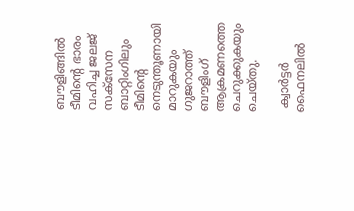ബൗളിങ്ങില്‍ ടീമിന്റെ ഭാരം വഹിച്ച ജലജ് സക്‌സേന ബാറ്റിംഗിലും ടീമിന്റെ നെടുന്തൂണായി മാറുകയും ഗുജറാത്ത് ബൗളിംഗ് ആക്രമണത്തെ ചെറുക്കുകയും ചെയ്തു.

 ക്വാര്‍ട്ടര്‍ ഫൈനലില്‍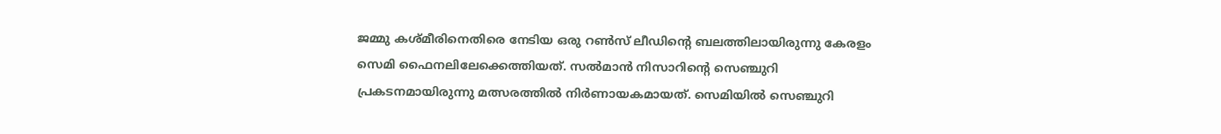ജമ്മു കശ്മീരിനെതിരെ നേടിയ ഒരു റണ്‍സ് ലീഡിന്റെ ബലത്തിലായിരുന്നു കേരളം സെമി ഫൈനലിലേക്കെത്തിയത്. സല്‍മാന്‍ നിസാറിന്റെ സെഞ്ചുറി പ്രകടനമായിരുന്നു മത്സരത്തില്‍ നിര്‍ണായകമായത്. സെമിയില്‍ സെഞ്ചുറി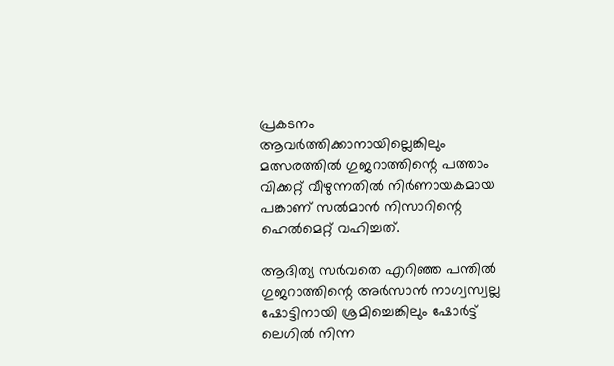പ്രകടനം ആവര്‍ത്തിക്കാനായില്ലെങ്കിലും മത്സരത്തില്‍ ഗുജറാത്തിന്റെ പത്താം വിക്കറ്റ് വീഴുന്നതില്‍ നിര്‍ണായകമായ പങ്കാണ് സല്‍മാന്‍ നിസാറിന്റെ ഹെല്‍മെറ്റ് വഹിച്ചത്.

ആദിത്യ സര്‍വതെ എറിഞ്ഞ പന്തില്‍ ഗുജറാത്തിന്റെ അര്‍സാന്‍ നാഗ്വസ്വല്ല ഷോട്ടിനായി ശ്രമിച്ചെങ്കിലും ഷോര്‍ട്ട് ലെഗില്‍ നിന്ന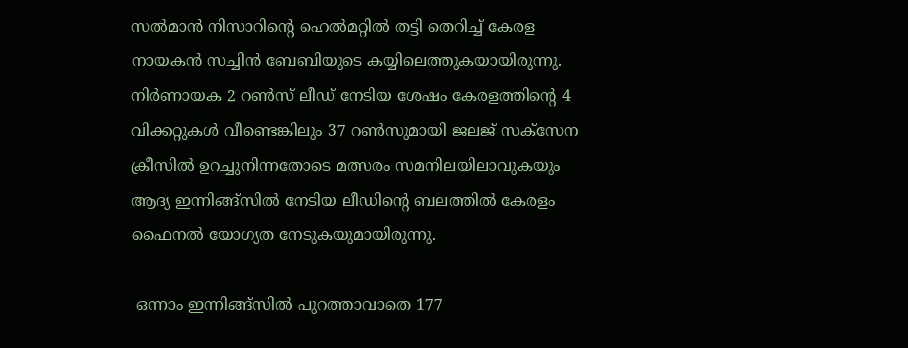സല്‍മാന്‍ നിസാറിന്റെ ഹെല്‍മറ്റില്‍ തട്ടി തെറിച്ച് കേരള നായകന്‍ സച്ചിന്‍ ബേബിയുടെ കയ്യിലെത്തുകയായിരുന്നു. നിര്‍ണായക 2 റണ്‍സ് ലീഡ് നേടിയ ശേഷം കേരളത്തിന്റെ 4 വിക്കറ്റുകള്‍ വീണ്ടെങ്കിലും 37 റണ്‍സുമായി ജലജ് സക്‌സേന ക്രീസില്‍ ഉറച്ചുനിന്നതോടെ മത്സരം സമനിലയിലാവുകയും ആദ്യ ഇന്നിങ്ങ്‌സില്‍ നേടിയ ലീഡിന്റെ ബലത്തില്‍ കേരളം ഫൈനല്‍ യോഗ്യത നേടുകയുമായിരുന്നു.

 ഒന്നാം ഇന്നിങ്ങ്‌സില്‍ പുറത്താവാതെ 177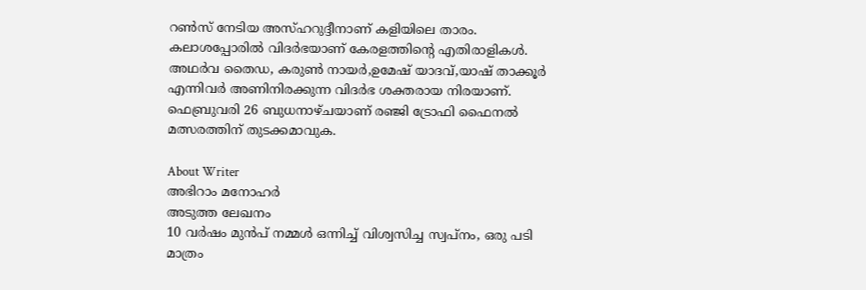റണ്‍സ് നേടിയ അസ്ഹറുദ്ദീനാണ് കളിയിലെ താരം. കലാശപ്പോരില്‍ വിദര്‍ഭയാണ് കേരളത്തിന്റെ എതിരാളികള്‍. അഥര്‍വ തൈഡ, കരുണ്‍ നായര്‍,ഉമേഷ് യാദവ്,യാഷ് താക്കൂര്‍ എന്നിവര്‍ അണിനിരക്കുന്ന വിദര്‍ഭ ശക്തരായ നിരയാണ്. ഫെബ്രുവരി 26 ബുധനാഴ്ചയാണ് രഞ്ജി ട്രോഫി ഫൈനല്‍ മത്സരത്തിന് തുടക്കമാവുക.

About Writer
അഭിറാം മനോഹർ
അടുത്ത ലേഖനം
10 വർഷം മുൻപ് നമ്മൾ ഒന്നിച്ച് വിശ്വസിച്ച സ്വപ്നം, ഒരു പടി മാത്രം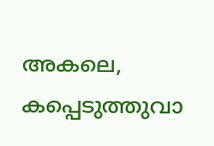അകലെ, കപ്പെടുത്തുവാ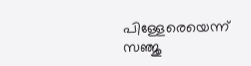പിള്ളേരെയെന്ന് സഞ്ജു